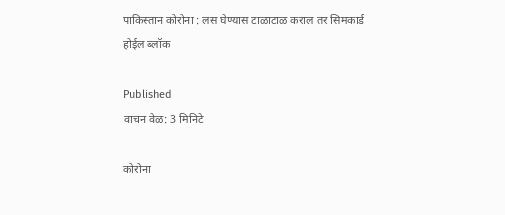पाकिस्तान कोरोना : लस घेण्यास टाळाटाळ कराल तर सिमकार्ड होईल ब्लॉक

Published
वाचन वेळ: 3 मिनिटे

कोरोना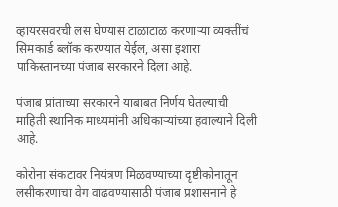व्हायरसवरची लस घेण्यास टाळाटाळ करणाऱ्या व्यक्तींचं सिमकार्ड ब्लॉक करण्यात येईल, असा इशारा पाकिस्तानच्या पंजाब सरकारने दिला आहे.

पंजाब प्रांताच्या सरकारने याबाबत निर्णय घेतल्याची माहिती स्थानिक माध्यमांनी अधिकाऱ्यांच्या हवाल्याने दिली आहे.

कोरोना संकटावर नियंत्रण मिळवण्याच्या दृष्टीकोनातून लसीकरणाचा वेग वाढवण्यासाठी पंजाब प्रशासनाने हे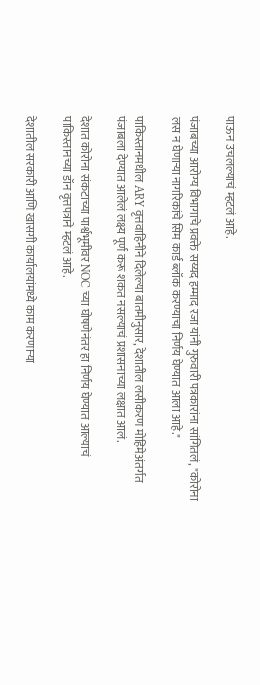पाऊन उचलल्याचं म्हटलं आहे.

पंजाबच्या आरोग्य विभागाचे प्रवक्ते सय्यद हम्माद रजा यांनी गुरुवारी पत्रकारांना सांगितलं, "कोरोना लस न घेणाऱ्या नागरिकांचे सिम कार्ड ब्लॉक करण्याचा निर्णय घेण्यात आला आहे."

पाकिस्तानमधील ARY वृत्तवाहिनीने दिलेल्या बातमीनुसार, देशातील लसीकरण मोहिमेअंतर्गत पंजाबला देण्यात आलेलं लक्ष्य पूर्ण करू शकत नसल्याचं प्रशासनाच्या लक्षात आलं.

देशात कोरोना संकटाच्या पार्श्वभूमीवर NOC च्या घोषणेनंतर हा निर्णय घेण्यात आल्याचं पाकिस्तानच्या डॉन वृत्तपत्राने म्हटलं आहे.

देशातील सरकारी आणि खासगी कार्यालयांमध्ये काम करणाऱ्या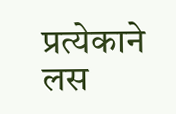प्रत्येकाने लस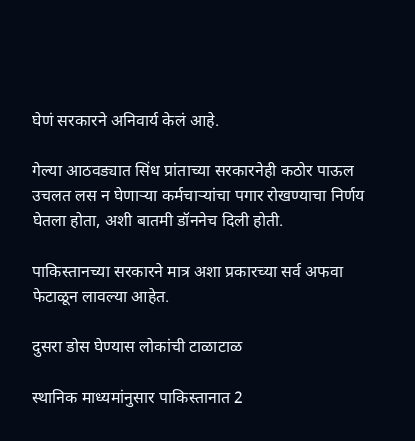घेणं सरकारने अनिवार्य केलं आहे.

गेल्या आठवड्यात सिंध प्रांताच्या सरकारनेही कठोर पाऊल उचलत लस न घेणाऱ्या कर्मचाऱ्यांचा पगार रोखण्याचा निर्णय घेतला होता, अशी बातमी डॉननेच दिली होती.

पाकिस्तानच्या सरकारने मात्र अशा प्रकारच्या सर्व अफवा फेटाळून लावल्या आहेत.

दुसरा डोस घेण्यास लोकांची टाळाटाळ

स्थानिक माध्यमांनुसार पाकिस्तानात 2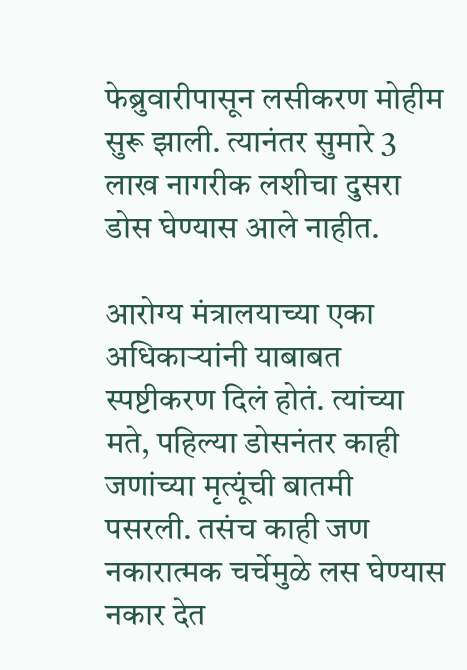फेब्रुवारीपासून लसीकरण मोहीम सुरू झाली. त्यानंतर सुमारे 3 लाख नागरीक लशीचा दुसरा डोस घेण्यास आले नाहीत.

आरोग्य मंत्रालयाच्या एका अधिकाऱ्यांनी याबाबत स्पष्टीकरण दिलं होतं. त्यांच्या मते, पहिल्या डोसनंतर काही जणांच्या मृत्यूंची बातमी पसरली. तसंच काही जण नकारात्मक चर्चेमुळे लस घेण्यास नकार देत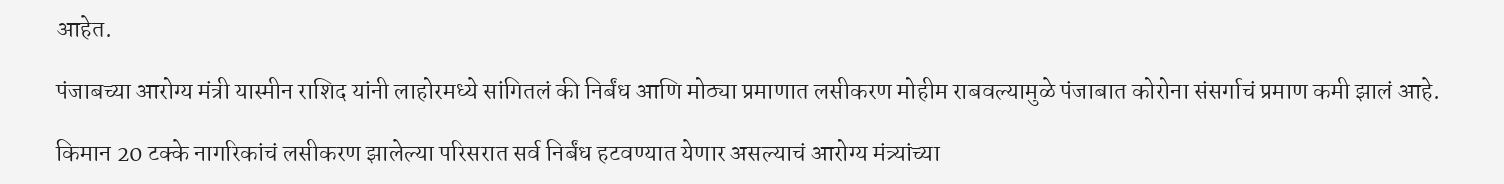आहेत.

पंजाबच्या आरोग्य मंत्री यास्मीन राशिद यांनी लाहोरमध्ये सांगितलं की निर्बंध आणि मोठ्या प्रमाणात लसीकरण मोहीम राबवल्यामुळे पंजाबात कोरोना संसर्गाचं प्रमाण कमी झालं आहे.

किमान 20 टक्के नागरिकांचं लसीकरण झालेल्या परिसरात सर्व निर्बंध हटवण्यात येणार असल्याचं आरोग्य मंत्र्यांच्या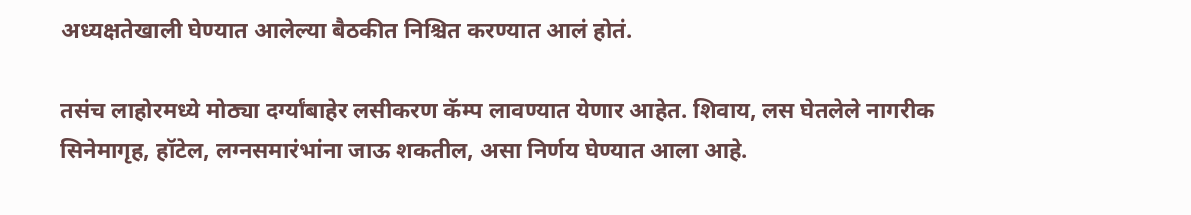अध्यक्षतेखाली घेण्यात आलेल्या बैठकीत निश्चित करण्यात आलं होतं.

तसंच लाहोरमध्ये मोठ्या दर्ग्यांबाहेर लसीकरण कॅम्प लावण्यात येणार आहेत. शिवाय, लस घेतलेले नागरीक सिनेमागृह, हॉटेल, लग्नसमारंभांना जाऊ शकतील, असा निर्णय घेण्यात आला आहे.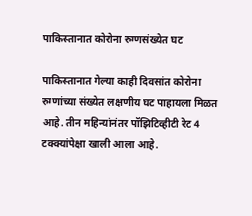पाकिस्तानात कोरोना रुग्णसंख्येत घट

पाकिस्तानात गेल्या काही दिवसांत कोरोना रुग्णांच्या संख्येत लक्षणीय घट पाहायला मिळत आहे. तीन महिन्यांनंतर पॉझिटिव्हीटी रेट 4 टक्क्यांपेक्षा खाली आला आहे.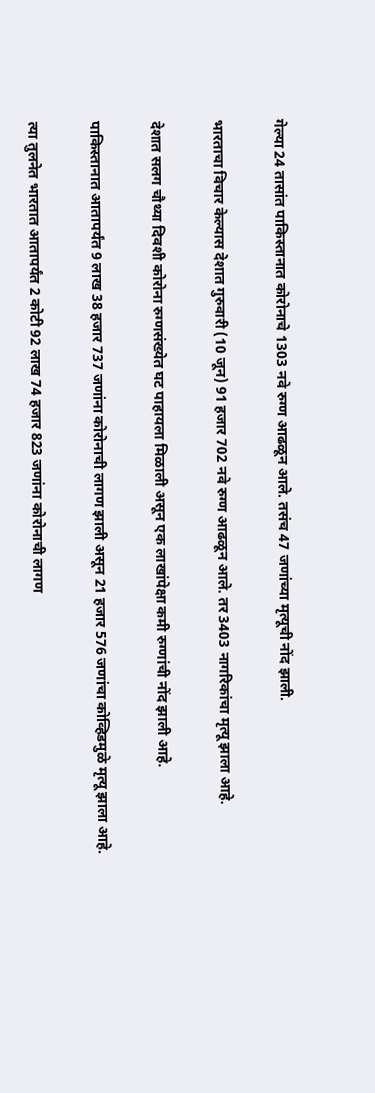गेल्या 24 तासांत पाकिस्तानात कोरोनाचे 1303 नवे रुग्ण आढळून आले. तसंच 47 जणांच्या मृत्यूची नोंद झाली.

भारताचा विचार केल्यास देशात गुरुवारी (10 जून) 91 हजार 702 नवे रुग्ण आढळून आले. तर 3403 नागरिकांचा मृत्यू झाला आहे.

देशात सलग चौथ्या दिवशी कोरोना रुग्णसंख्येत घट पाहायला मिळाली असून एक लाखांपेक्षा कमी रुग्णांची नोंद झाली आहे.

पाकिस्तानात आतापर्यंत 9 लाख 38 हजार 737 जणांना कोरोनाची लागण झाली असून 21 हजार 576 जणांचा कोव्हिडमुळे मृत्यू झाला आहे.

त्या तुलनेत भारतात आतापर्यंत 2 कोटी 92 लाख 74 हजार 823 जणांना कोरोनाची लागण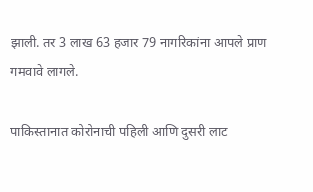झाली. तर 3 लाख 63 हजार 79 नागरिकांना आपले प्राण गमवावे लागले.

पाकिस्तानात कोरोनाची पहिली आणि दुसरी लाट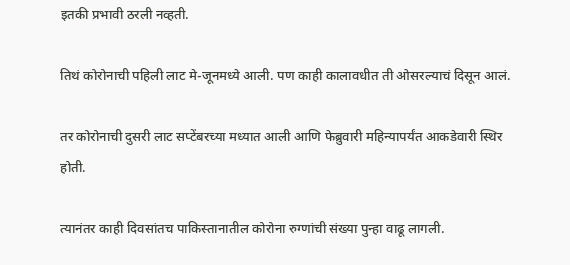इतकी प्रभावी ठरली नव्हती.

तिथं कोरोनाची पहिली लाट मे-जूनमध्ये आली. पण काही कालावधीत ती ओसरल्याचं दिसून आलं.

तर कोरोनाची दुसरी लाट सप्टेंबरच्या मध्यात आली आणि फेब्रुवारी महिन्यापर्यंत आकडेवारी स्थिर होती.

त्यानंतर काही दिवसांतच पाकिस्तानातील कोरोना रुग्णांची संख्या पुन्हा वाढू लागली.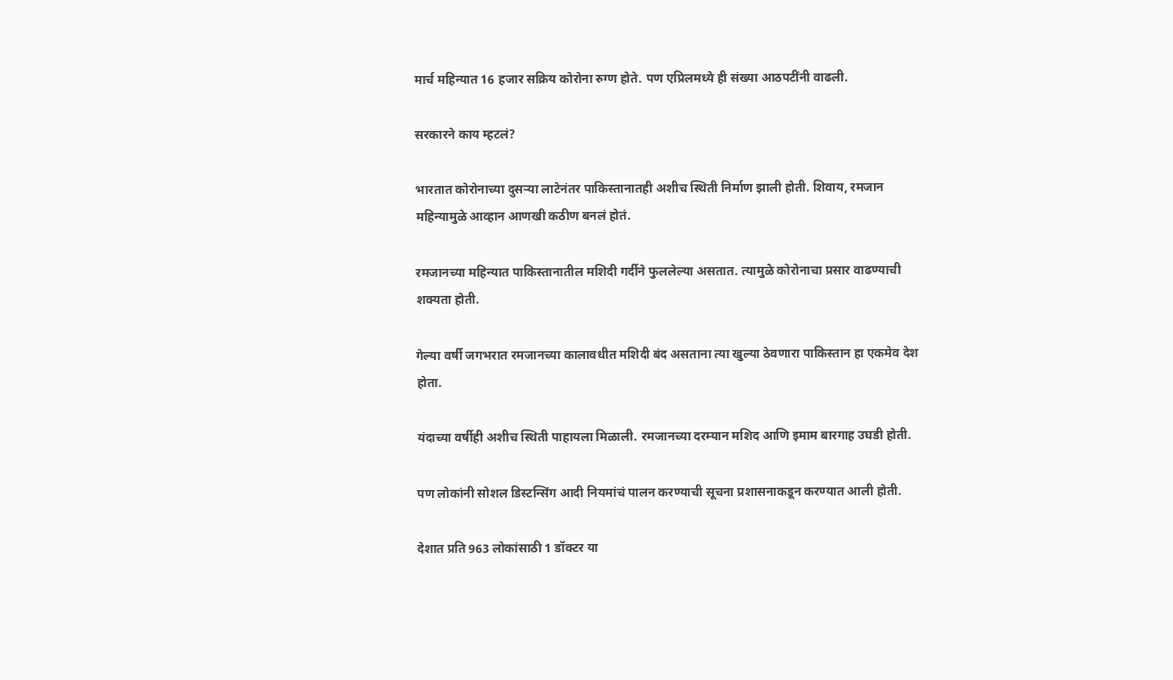मार्च महिन्यात 16 हजार सक्रिय कोरोना रुग्ण होते. पण एप्रिलमध्ये ही संख्या आठपटींनी वाढली.

सरकारने काय म्हटलं?

भारतात कोरोनाच्या दुसऱ्या लाटेनंतर पाकिस्तानातही अशीच स्थिती निर्माण झाली होती. शिवाय, रमजान महिन्यामुळे आव्हान आणखी कठीण बनलं होतं.

रमजानच्या महिन्यात पाकिस्तानातील मशिदी गर्दीने फुललेल्या असतात. त्यामुळे कोरोनाचा प्रसार वाढण्याची शक्यता होती.

गेल्या वर्षी जगभरात रमजानच्या कालावधीत मशिदी बंद असताना त्या खुल्या ठेवणारा पाकिस्तान हा एकमेव देश होता.

यंदाच्या वर्षीही अशीच स्थिती पाहायला मिळाली. रमजानच्या दरम्यान मशिद आणि इमाम बारगाह उघडी होती.

पण लोकांनी सोशल डिस्टन्सिंग आदी नियमांचं पालन करण्याची सूचना प्रशासनाकडून करण्यात आली होती.

देशात प्रति 963 लोकांसाठी 1 डॉक्टर या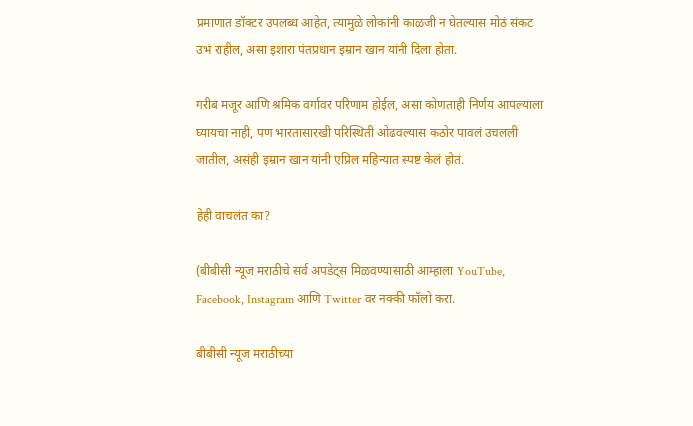प्रमाणात डॉक्टर उपलब्ध आहेत, त्यामुळे लोकांनी काळजी न घेतल्यास मोठं संकट उभं राहील, असा इशारा पंतप्रधान इम्रान खान यांनी दिला होता.

गरीब मजूर आणि श्रमिक वर्गावर परिणाम होईल, असा कोणताही निर्णय आपल्याला घ्यायचा नाही, पण भारतासारखी परिस्थिती ओढवल्यास कठोर पावलं उचलली जातील, असंही इम्रान खान यांनी एप्रिल महिन्यात स्पष्ट केलं होतं.

हेही वाचलंत का?

(बीबीसी न्यूज मराठीचे सर्व अपडेट्स मिळवण्यासाठी आम्हाला YouTube, Facebook, Instagram आणि Twitter वर नक्की फॉलो करा.

बीबीसी न्यूज मराठीच्या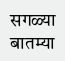सगळ्या बातम्या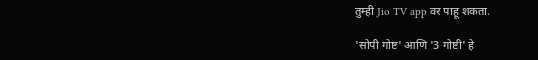तुम्ही Jio TV app वर पाहू शकता.

'सोपी गोष्ट' आणि '3 गोष्टी' हे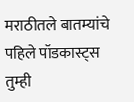मराठीतले बातम्यांचे पहिले पॉडकास्ट्स तुम्ही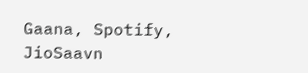Gaana, Spotify, JioSaavn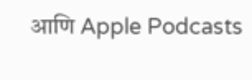आणि Apple Podcasts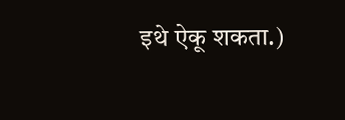इथे ऐकू शकता.)